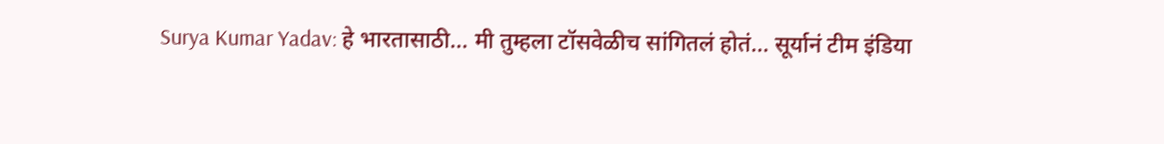Surya Kumar Yadav: हे भारतासाठी... मी तुम्हला टॉसवेळीच सांगितलं होतं... सूर्यानं टीम इंडिया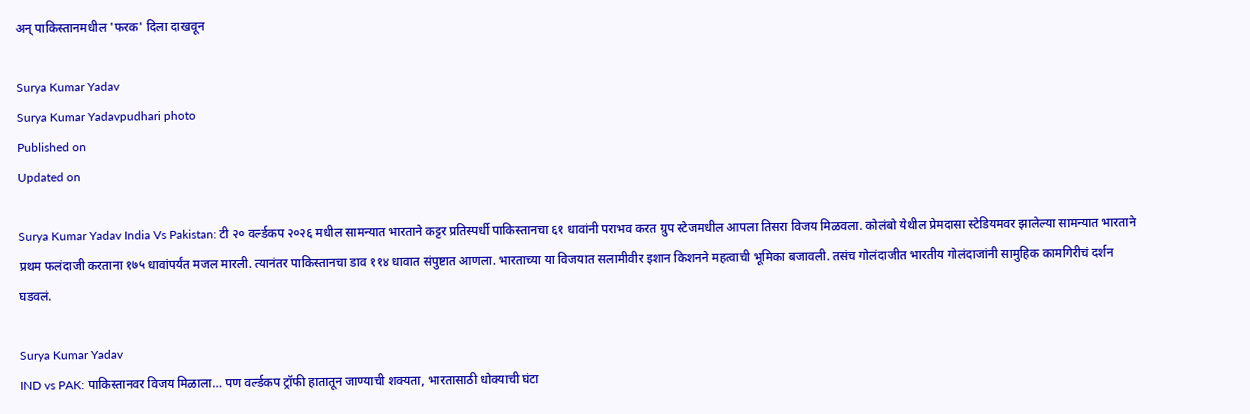अन् पाकिस्तानमधील 'फरक' दिला दाखवून

Surya Kumar Yadav
Surya Kumar Yadavpudhari photo
Published on
Updated on

Surya Kumar Yadav India Vs Pakistan: टी २० वर्ल्डकप २०२६ मधील सामन्यात भारताने कट्टर प्रतिस्पर्धी पाकिस्तानचा ६१ धावांनी पराभव करत ग्रुप स्टेजमधील आपला तिसरा विजय मिळवला. कोलंबो येथील प्रेमदासा स्टेडियमवर झालेल्या सामन्यात भारताने प्रथम फलंदाजी करताना १७५ धावांपर्यंत मजल मारली. त्यानंतर पाकिस्तानचा डाव ११४ धावात संपुष्टात आणला. भारताच्या या विजयात सलामीवीर इशान किशनने महत्वाची भूमिका बजावली. तसंच गोलंदाजीत भारतीय गोलंदाजांनी सामुहिक कामगिरीचं दर्शन घडवलं.

Surya Kumar Yadav
IND vs PAK: पाकिस्तानवर विजय मिळाला… पण वर्ल्डकप ट्रॉफी हातातून जाण्याची शक्यता, भारतासाठी धोक्याची घंटा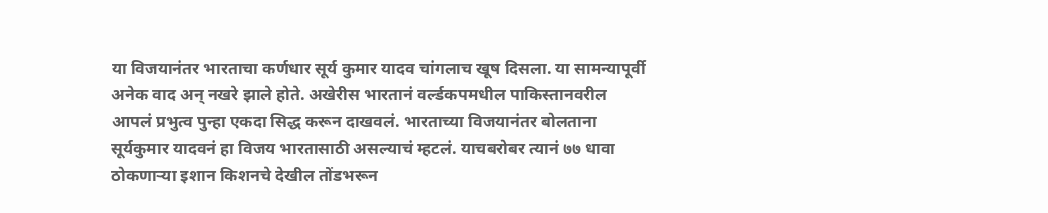या विजयानंतर भारताचा कर्णधार सूर्य कुमार यादव चांगलाच खूष दिसला. या सामन्यापूर्वी अनेक वाद अन् नखरे झाले होते. अखेरीस भारतानं वर्ल्डकपमधील पाकिस्तानवरील आपलं प्रभुत्व पुन्हा एकदा सिद्ध करून दाखवलं. भारताच्या विजयानंतर बोलताना सूर्यकुमार यादवनं हा विजय भारतासाठी असल्याचं म्हटलं. याचबरोबर त्यानं ७७ धावा ठोकणाऱ्या इशान किशनचे देखील तोंडभरून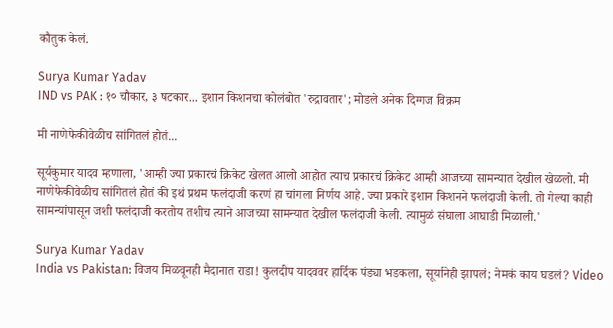कौतुक केलं.

Surya Kumar Yadav
IND vs PAK : १० चौकार, ३ षटकार... इशान किशनचा कोलंबोत 'रुद्रावतार'; मोडले अनेक दिग्गज विक्रम

मी नाणेफेकीवेळीच सांगितलं होतं...

सूर्यकुमार यादव म्हणाला, 'आम्ही ज्या प्रकारचं क्रिकेट खेलत आलो आहोत त्याच प्रकारचं क्रिकेट आम्ही आजच्या सामन्यात देखील खेळलो. मी नाणेफेकीवेळीच सांगितलं होतं की इथं प्रथम फलंदाजी करणं हा चांगला निर्णय आहे. ज्या प्रकारे इशान किशनने फलंदाजी केली. तो गेल्या काही सामन्यांपासून जशी फलंदाजी करतोय तशीच त्याने आजच्या सामन्यात देखील फलंदाजी केली. त्यामुळं संघाला आघाडी मिळाली.'

Surya Kumar Yadav
India vs Pakistan: विजय मिळवूनही मैदानात राडा! कुलदीप यादववर हार्दिक पंड्या भडकला, सूर्यानेही झापलं; नेमकं काय घडलं? Video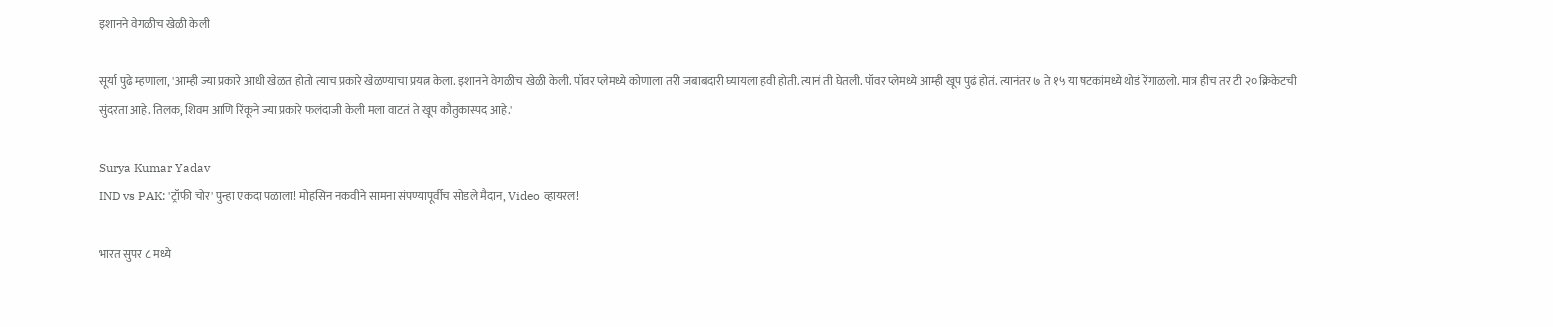इशानने वेगळीच खेळी केली

सूर्या पुढे म्हणाला, 'आम्ही ज्या प्रकारे आधी खेळत होतो त्याच प्रकारे खेळण्याचा प्रयत्न केला. इशानने वेगळीच खेळी केली. पॉवर प्लेमध्ये कोणाला तरी जबाबदारी घ्यायला हवी होती. त्यानं ती घेतली. पॉवर प्लेमध्ये आम्ही खूप पुढं होतं. त्यानंतर ७ ते १५ या षटकांमध्ये थोडं रेंगाळलो. मात्र हीच तर टी २० क्रिकेटची सुंदरता आहे. तिलक, शिवम आणि रिंकूने ज्या प्रकारे फलंदाजी केली मला वाटतं ते खूप कौतुकास्पद आहे.'

Surya Kumar Yadav
IND vs PAK: 'ट्रॉफी चोर' पुन्हा एकदा पळाला! मोहसिन नकवीने सामना संपण्यापूर्वीच सोडले मैदान, Video व्हायरल!

भारत सुपर ८ मध्ये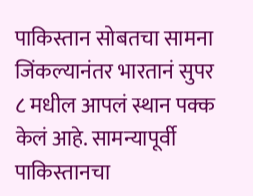पाकिस्तान सोबतचा सामना जिंकल्यानंतर भारतानं सुपर ८ मधील आपलं स्थान पक्क केलं आहे. सामन्यापूर्वी पाकिस्तानचा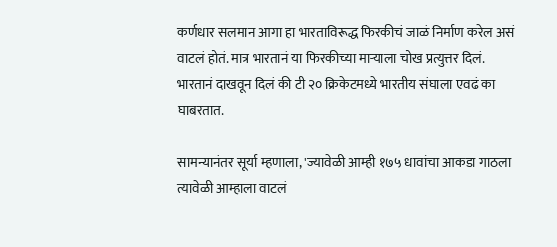कर्णधार सलमान आगा हा भारताविरूद्ध फिरकीचं जाळं निर्माण करेल असं वाटलं होतं. मात्र भारतानं या फिरकीच्या माऱ्याला चोख प्रत्युत्तर दिलं. भारतानं दाखवून दिलं की टी २० क्रिकेटमध्ये भारतीय संघाला एवढं का घाबरतात.

सामन्यानंतर सूर्या म्हणाला, 'ज्यावेळी आम्ही १७५ धावांचा आकडा गाठला त्यावेळी आम्हाला वाटलं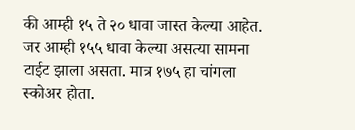की आम्ही १५ ते २० धावा जास्त केल्या आहेत. जर आम्ही १५५ धावा केल्या असत्या सामना टाईट झाला असता. मात्र १७५ हा चांगला स्कोअर होता.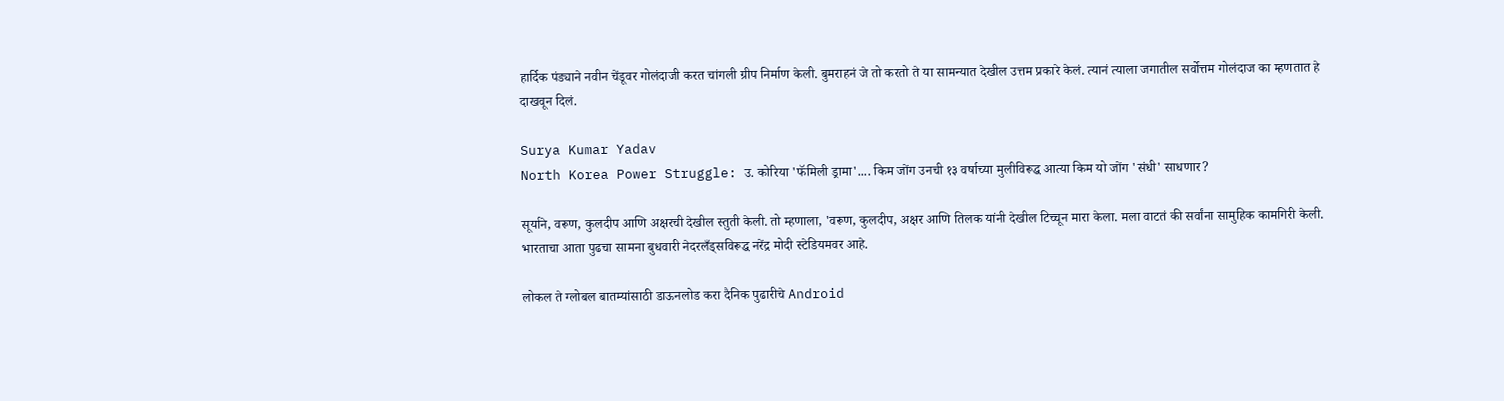हार्दिक पंड्याने नवीन चेंडूवर गोलंदाजी करत चांगली ग्रीप निर्माण केली. बुमराहनं जे तो करतो ते या सामन्यात देखील उत्तम प्रकारे केलं. त्यानं त्याला जगातील सर्वोत्तम गोलंदाज का म्हणतात हे दाखवून दिलं.

Surya Kumar Yadav
North Korea Power Struggle: उ. कोरिया 'फॅमिली ड्रामा'.... किम जोंग उनची १३ वर्षाच्या मुलीविरूद्ध आत्या किम यो जोंग 'संधी' साधणार?

सूर्याने, वरूण, कुलदीप आणि अक्षरची देखील स्तुती केली. तो म्हणाला, 'वरूण, कुलदीप, अक्षर आणि तिलक यांनी देखील टिच्चून मारा केला. मला वाटतं की सर्वांना सामुहिक कामगिरी केली. भारताचा आता पुढचा सामना बुधवारी नेदरलँड्सविरूद्ध नरेंद्र मोदी स्टेडियमवर आहे.

लोकल ते ग्लोबल बातम्यांसाठी डाऊनलोड करा दैनिक पुढारीचे Android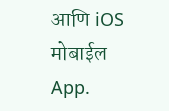आणि iOS मोबाईल App.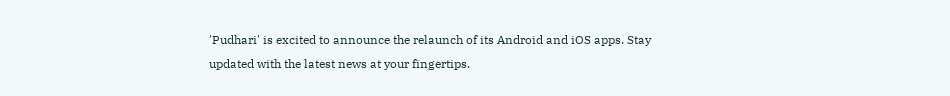'Pudhari' is excited to announce the relaunch of its Android and iOS apps. Stay updated with the latest news at your fingertips.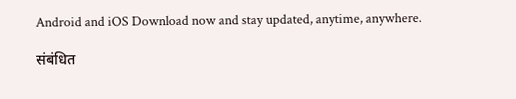Android and iOS Download now and stay updated, anytime, anywhere.

संबंधित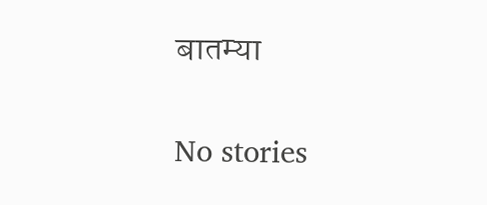बातम्या

No stories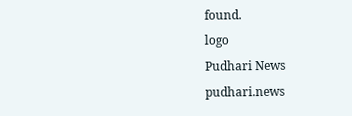found.
logo
Pudhari News
pudhari.news